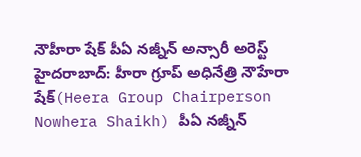నౌహీరా షేక్ పీఏ నజ్నీన్ అన్సారీ అరెస్ట్
హైదరాబాద్: హీరా గ్రూప్ అధినేత్రి నౌహేరా షేక్(Heera Group Chairperson Nowhera Shaikh) పీఏ నజ్నీన్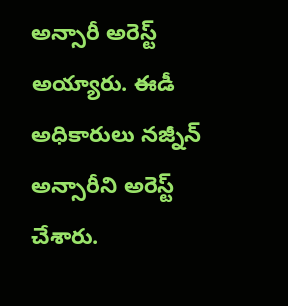అన్సారీ అరెస్ట్ అయ్యారు. ఈడీ అధికారులు నజ్నీన్ అన్సారీని అరెస్ట్ చేశారు.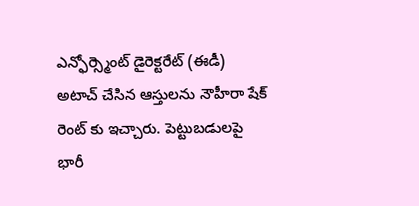ఎన్ఫోర్స్మెంట్ డైరెక్టరేట్ (ఈడీ) అటాచ్ చేసిన ఆస్తులను నౌహీరా షేక్ రెంట్ కు ఇచ్చారు. పెట్టుబడులపై భారీ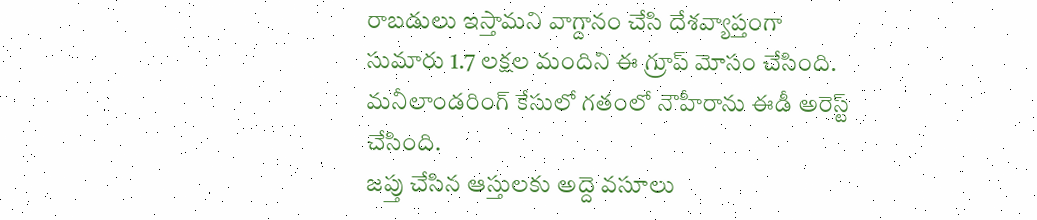రాబడులు ఇస్తామని వాగ్దానం చేసి దేశవ్యాప్తంగా సుమారు 1.7 లక్షల మందిని ఈ గ్రూప్ మోసం చేసింది. మనీలాండరింగ్ కేసులో గతంలో నౌహీరాను ఈడీ అరెస్ట్ చేసింది.
జప్తు చేసిన ఆస్తులకు అద్దె వసూలు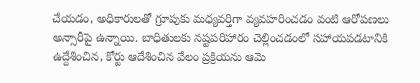చేయడం, అధికారులతో గ్రూపుకు మధ్యవర్తిగా వ్యవహరించడం వంటి ఆరోపణలు అన్సారీపై ఉన్నాయి. బాధితులకు నష్టపరిహారం చెల్లించడంలో సహాయపడటానికి ఉద్దేశించిన, కోర్టు ఆదేశించిన వేలం ప్రక్రియను ఆమె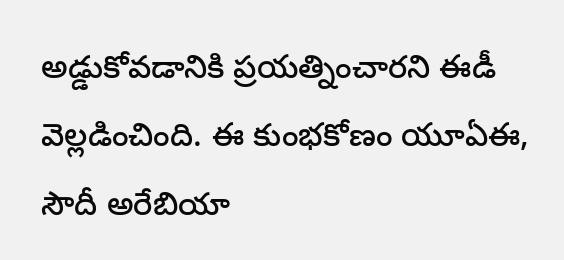అడ్డుకోవడానికి ప్రయత్నించారని ఈడీ వెల్లడించింది. ఈ కుంభకోణం యూఏఈ, సౌదీ అరేబియా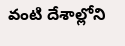వంటి దేశాల్లోని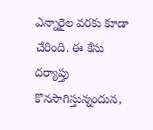ఎన్నారైల వరకు కూడా చేరింది. ఈ కేసు దర్యాప్తు కొనసాగిస్తున్నందున,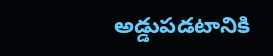అడ్డుపడటానికి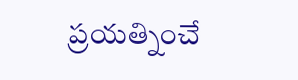ప్రయత్నించే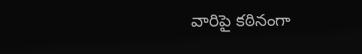వారిపై కఠినంగా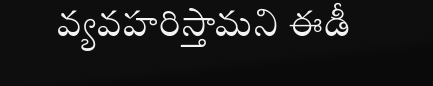వ్యవహరిస్తామని ఈడీ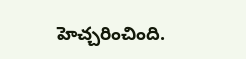హెచ్చరించింది.